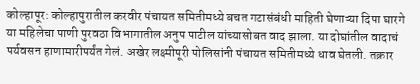कोल्हापूर: कोल्हापुरातील करवीर पंचायत समितीमध्ये बचत गटासंबंधी माहिती घेणाऱ्या दिपा घारगे या महिलेचा पाणी पुरवठा विभागातील अनुप पाटील यांच्यासोबत वाद झाला. या दोघांतील वादाचं पर्यवसन हाणामारीपर्यंत गेलं. अखेर लक्ष्मीपूरी पोलिसांनी पंचायत समितीमध्ये धाव घेतली. तक्रार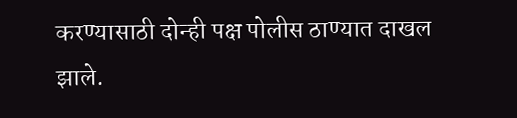करण्यासाठी दोन्ही पक्ष पोलीस ठाण्यात दाखल झाले.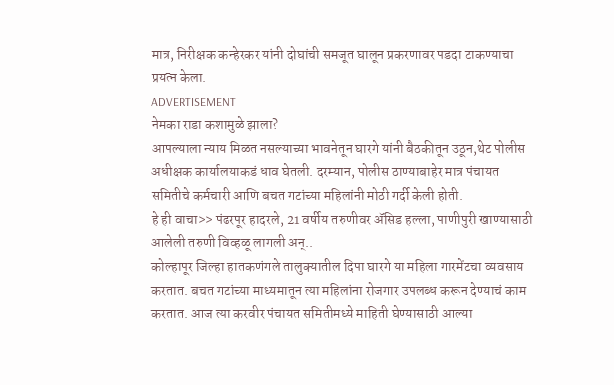मात्र, निरीक्षक कन्हेरकर यांनी दोघांची समजूत घालून प्रकरणावर पडदा टाकण्याचा प्रयत्न केला.
ADVERTISEMENT
नेमका राडा कशामुळे झाला?
आपल्याला न्याय मिळत नसल्याच्या भावनेतून घारगे यांनी बैठकीतून उठून,थेट पोलीस अधीक्षक कार्यालयाकडं धाव घेतली. दरम्यान, पोलीस ठाण्याबाहेर मात्र पंचायत समितीचे कर्मचारी आणि बचत गटांच्या महिलांनी मोठी गर्दी केली होती.
हे ही वाचा>> पंढरपूर हादरले, 21 वर्षीय तरुणीवर ॲसिड हल्ला, पाणीपुरी खाण्यासाठी आलेली तरुणी विव्हळू लागली अन्..
कोल्हापूर जिल्हा हातकणंगले तालुक्यातील दिपा घारगे या महिला गारमेंटचा व्यवसाय करतात. बचत गटांच्या माध्यमातून त्या महिलांना रोजगार उपलब्ध करून देण्याचं काम करतात. आज त्या करवीर पंचायत समितीमध्ये माहिती घेण्यासाठी आल्या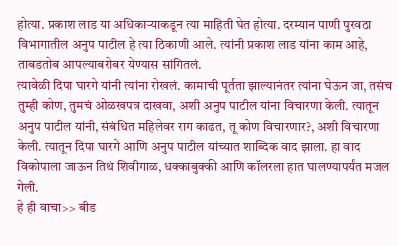होत्या. प्रकाश लाड या अधिकाऱ्याकडून त्या माहिती घेत होत्या. दरम्यान पाणी पुरवठा विभागातील अनुप पाटील हे त्या ठिकाणी आले. त्यांनी प्रकाश लाड यांना काम आहे, ताबडतोब आपल्याबरोबर येण्यास सांगितलं.
त्यावेळी दिपा घारगे यांनी त्यांना रोखलं. कामाची पूर्तता झाल्यानंतर त्यांना घेऊन जा, तसंच तुम्ही कोण, तुमचं ओळखपत्र दाखवा, अशी अनुप पाटील यांना विचारणा केली. त्यातून अनुप पाटील यांनी, संबंधित महिलेवर राग काढत, तू कोण विचारणार?, अशी विचारणा केली. त्यातून दिपा घारगे आणि अनुप पाटील यांच्यात शाब्दिक वाद झाला. हा वाद विकोपाला जाऊन तिथं शिवीगाळ, धक्काबुक्की आणि कॉलरला हात घालण्यापर्यंत मजल गेली.
हे ही वाचा>> बीड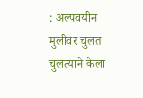: अल्पवयीन मुलीवर चुलत चुलत्याने केला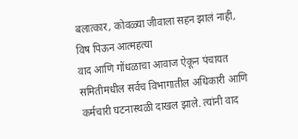बलात्कार, कोवळ्या जीवाला सहन झालं नाही, विष पिऊन आत्महत्या
वाद आणि गोंधळाचा आवाज ऐकून पंचायत समितीमधील सर्वच विभागातील अधिकारी आणि कर्मचारी घटनास्थळी दाखल झाले. त्यांनी वाद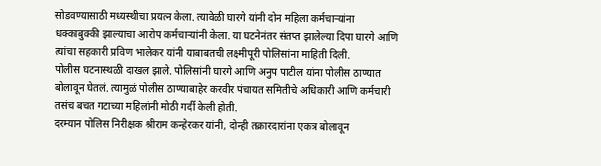सोडवण्यासाठी मध्यस्थीचा प्रयत्न केला. त्यावेळी घारगे यांनी दोन महिला कर्मचाऱ्यांना धक्काबुक्की झाल्याचा आरोप कर्मचाऱ्यांनी केला. या घटनेनंतर संतप्त झालेल्या दिपा घारगे आणि त्यांचा सहकारी प्रविण भालेकर यांनी याबाबतची लक्ष्मीपूरी पोलिसांना माहिती दिली.
पोलीस घटनास्थळी दाखल झाले. पोलिसांनी घारगे आणि अनुप पाटील यांना पोलीस ठाण्यात बोलावून घेतलं. त्यामुळं पोलीस ठाण्याबाहेर करवीर पंचायत समितीचे अधिकारी आणि कर्मचारी तसंच बचत गटाच्या महिलांनी मोठी गर्दी केली होती.
दरम्यान पोलिस निरीक्षक श्रीराम कन्हेरकर यांनी, दोन्ही तक्रारदारांना एकत्र बोलावून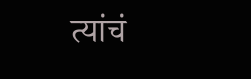त्यांचं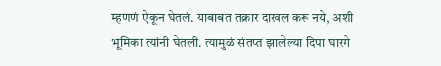म्हणणं ऐकून घेतलं. याबाबत तक्रार दाखल करू नये, अशी भूमिका त्यांनी घेतली. त्यामुळं संतप्त झालेल्या दिपा घारगे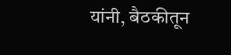यांनी, बैठकीतून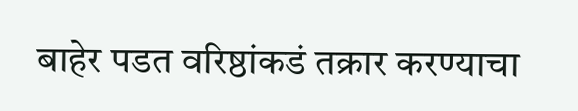बाहेर पडत वरिष्ठांकडं तक्रार करण्याचा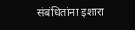संबंधितांना इशारा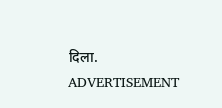दिला.
ADVERTISEMENT